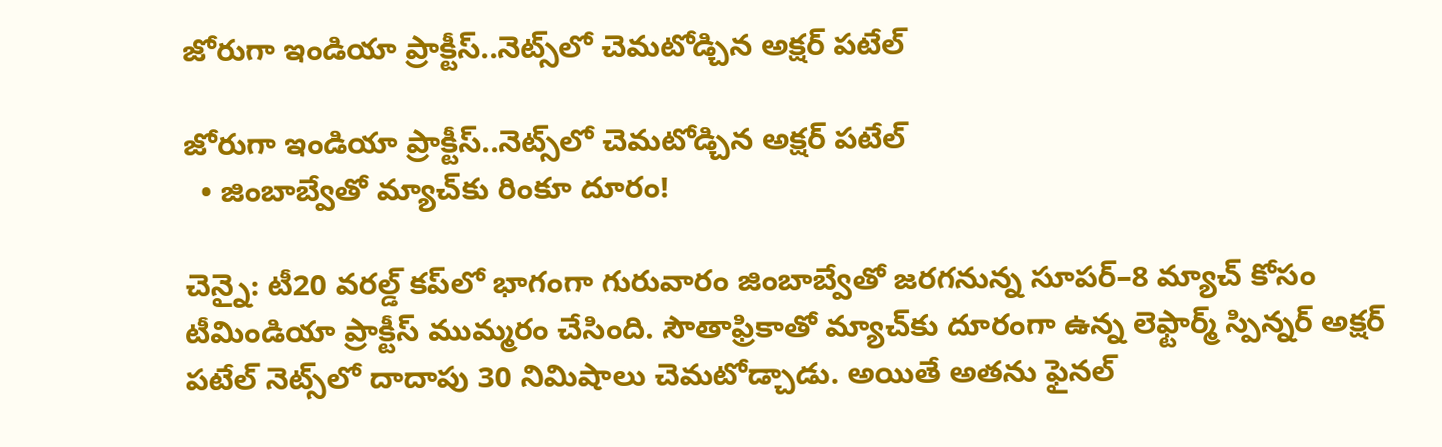జోరుగా ఇండియా ప్రాక్టీస్..నెట్స్‌‌‌‌లో చెమటోడ్చిన అక్షర్ పటేల్‌‌‌‌

జోరుగా ఇండియా ప్రాక్టీస్..నెట్స్‌‌‌‌లో చెమటోడ్చిన అక్షర్ పటేల్‌‌‌‌
  • జింబాబ్వేతో మ్యాచ్‌‌‌‌కు రింకూ దూరం!

చెన్నై: టీ20 వరల్డ్‌‌‌‌‌‌‌‌‌‌‌‌‌‌‌‌ కప్‌‌‌‌‌‌‌‌‌‌‌‌‌‌‌‌లో భాగంగా గురువారం జింబాబ్వేతో జరగనున్న సూపర్‌‌‌‌‌‌‌‌‌‌‌‌‌‌‌‌–8 మ్యాచ్‌‌‌‌‌‌‌‌‌‌‌‌‌‌‌‌ కోసం టీమిండియా ప్రాక్టీస్‌‌‌‌‌‌‌‌‌‌‌‌‌‌‌‌ ముమ్మరం చేసింది. సౌతాఫ్రికాతో మ్యాచ్‌‌‌‌‌‌‌‌‌‌‌‌‌‌‌‌కు దూరంగా ఉన్న లెఫ్టార్మ్‌‌‌‌‌‌‌‌‌‌‌‌‌‌‌‌ స్పిన్నర్‌‌‌‌‌‌‌‌‌‌‌‌‌‌‌‌ అక్షర్‌‌‌‌‌‌‌‌‌‌‌‌‌‌‌‌ పటేల్‌‌‌‌‌‌‌‌‌‌‌‌‌‌‌‌ నెట్స్‌‌‌‌‌‌‌‌‌‌‌‌‌‌‌‌లో దాదాపు 30 నిమిషాలు చెమటోడ్చాడు. అయితే అతను ఫైనల్‌‌‌‌‌‌‌‌‌‌‌‌‌‌‌‌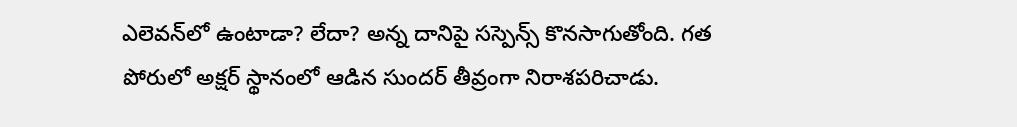ఎలెవన్‌‌‌‌‌‌‌‌‌‌‌‌‌‌‌‌లో ఉంటాడా? లేదా? అన్న దానిపై సస్పెన్స్‌‌‌‌‌‌‌‌‌‌‌‌‌‌‌‌ కొనసాగుతోంది. గత పోరులో అక్షర్ స్థానంలో ఆడిన సుందర్ తీవ్రంగా నిరాశపరిచాడు.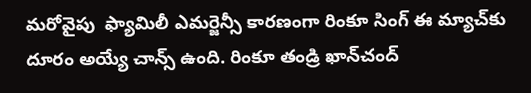మరోవైపు  ఫ్యామిలీ ఎమర్జెన్సీ కారణంగా రింకూ సింగ్‌‌‌‌‌‌‌‌‌‌‌‌‌‌‌‌ ఈ మ్యాచ్‌‌‌‌‌‌‌‌‌‌‌‌‌‌‌‌కు దూరం అయ్యే చాన్స్‌‌ ఉంది. రింకూ తండ్రి ఖాన్‌‌‌‌‌‌‌‌‌‌‌‌‌‌‌‌చంద్‌‌‌‌‌‌‌‌‌‌‌‌‌‌‌‌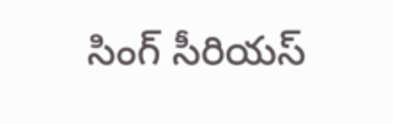సింగ్‌‌‌‌‌‌‌‌‌‌‌‌‌‌‌‌ సీరియస్‌‌‌‌‌‌‌‌‌‌‌‌‌‌‌‌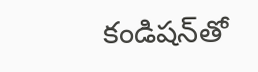కండిషన్‌‌‌‌‌‌‌‌‌‌‌‌‌‌‌‌తో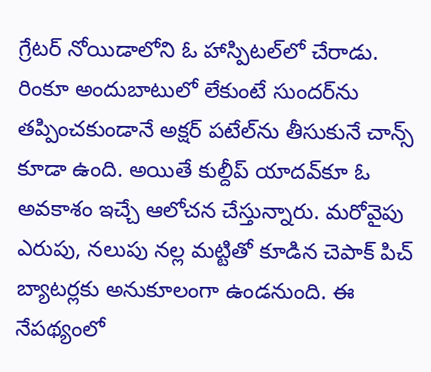గ్రేటర్‌‌‌‌‌‌‌‌‌‌‌‌‌‌‌‌ నోయిడాలోని ఓ హాస్పిటల్‌‌‌‌‌‌‌‌‌‌‌‌‌‌‌‌లో చేరాడు. రింకూ అందుబాటులో లేకుంటే సుందర్‌‌‌‌‌‌‌‌‌‌‌‌‌‌‌‌ను తప్పించకుండానే అక్షర్‌‌‌‌‌‌‌‌‌‌‌‌‌‌‌‌ పటేల్‌‌‌‌ను తీసుకునే చాన్స్‌‌‌‌‌‌‌‌‌‌‌‌‌‌‌‌ కూడా ఉంది. అయితే కుల్దీప్‌‌‌‌‌‌‌‌‌‌‌‌‌‌‌‌ యాదవ్‌‌‌‌‌‌‌‌‌‌‌‌‌‌‌‌కూ ఓ అవకాశం ఇచ్చే ఆలోచన చేస్తున్నారు. మరోవైపు ఎరుపు, నలుపు నల్ల మట్టితో కూడిన చెపాక్‌‌‌‌‌‌‌‌‌‌‌‌‌‌‌‌ పిచ్‌‌‌‌‌‌‌‌‌‌‌‌‌‌‌‌ బ్యాటర్లకు అనుకూలంగా ఉండనుంది. ఈ నేపథ్యంలో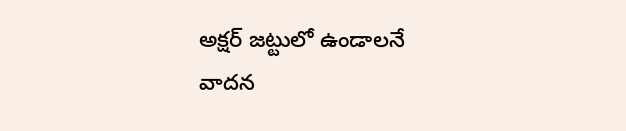అక్షర్‌‌‌‌‌‌‌‌‌‌‌‌‌‌‌‌ జట్టులో ఉండాలనే వాదన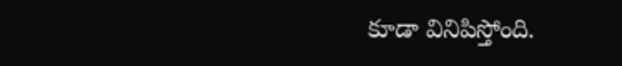కూడా వినిపిస్తోంది.